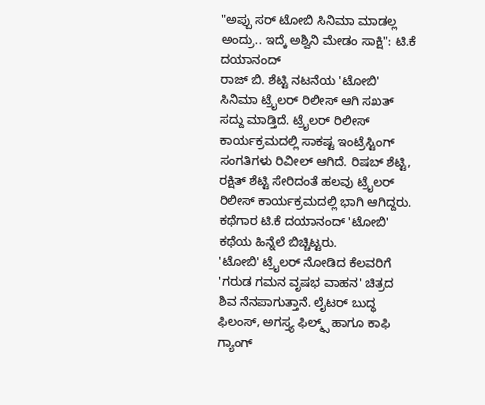"ಅಪ್ಪು ಸರ್ ಟೋಬಿ ಸಿನಿಮಾ ಮಾಡಲ್ಲ ಅಂದ್ರು.. ಇದ್ಕೆ ಅಶ್ವಿನಿ ಮೇಡಂ ಸಾಕ್ಷಿ": ಟಿ.ಕೆ ದಯಾನಂದ್
ರಾಜ್ ಬಿ. ಶೆಟ್ಟಿ ನಟನೆಯ 'ಟೋಬಿ' ಸಿನಿಮಾ ಟ್ರೈಲರ್ ರಿಲೀಸ್ ಆಗಿ ಸಖತ್ ಸದ್ದು ಮಾಡ್ತಿದೆ. ಟ್ರೈಲರ್ ರಿಲೀಸ್ ಕಾರ್ಯಕ್ರಮದಲ್ಲಿ ಸಾಕಷ್ಟ ಇಂಟ್ರೆಸ್ಟಿಂಗ್ ಸಂಗತಿಗಳು ರಿವೀಲ್ ಆಗಿದೆ. ರಿಷಬ್ ಶೆಟ್ಟಿ, ರಕ್ಷಿತ್ ಶೆಟ್ಟಿ ಸೇರಿದಂತೆ ಹಲವು ಟ್ರೈಲರ್ ರಿಲೀಸ್ ಕಾರ್ಯಕ್ರಮದಲ್ಲಿ ಭಾಗಿ ಆಗಿದ್ದರು. ಕಥೆಗಾರ ಟಿ.ಕೆ ದಯಾನಂದ್ 'ಟೋಬಿ' ಕಥೆಯ ಹಿನ್ನೆಲೆ ಬಿಚ್ಚಿಟ್ಟರು.
'ಟೋಬಿ' ಟ್ರೈಲರ್ ನೋಡಿದ ಕೆಲವರಿಗೆ 'ಗರುಡ ಗಮನ ವೃಷಭ ವಾಹನ' ಚಿತ್ರದ ಶಿವ ನೆನಪಾಗುತ್ತಾನೆ. ಲೈಟರ್ ಬುದ್ಧ ಫಿಲಂಸ್, ಅಗಸ್ತ್ಯ ಫಿಲ್ಮ್ಸ್ ಹಾಗೂ ಕಾಫಿ ಗ್ಯಾಂಗ್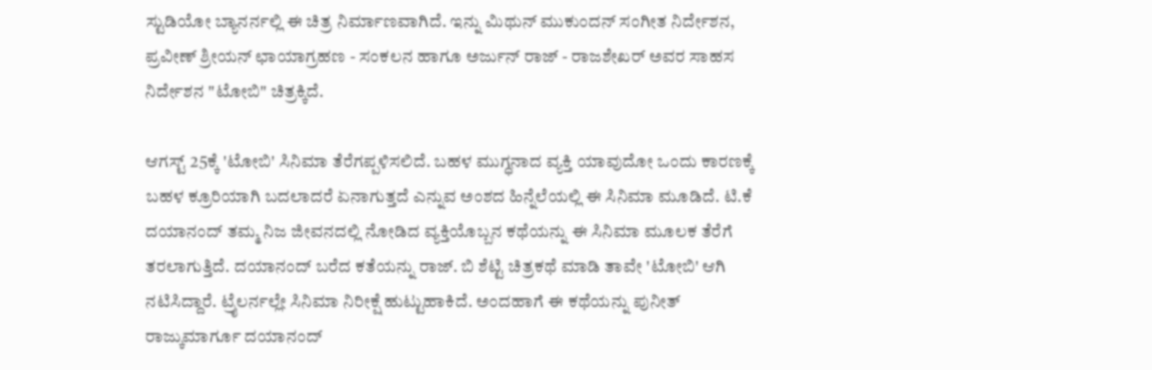ಸ್ಟುಡಿಯೋ ಬ್ಯಾನರ್ನಲ್ಲಿ ಈ ಚಿತ್ರ ನಿರ್ಮಾಣವಾಗಿದೆ. ಇನ್ನು ಮಿಥುನ್ ಮುಕುಂದನ್ ಸಂಗೀತ ನಿರ್ದೇಶನ, ಪ್ರವೀಣ್ ಶ್ರೀಯನ್ ಛಾಯಾಗ್ರಹಣ - ಸಂಕಲನ ಹಾಗೂ ಅರ್ಜುನ್ ರಾಜ್ - ರಾಜಶೇಖರ್ ಅವರ ಸಾಹಸ ನಿರ್ದೇಶನ "ಟೋಬಿ" ಚಿತ್ರಕ್ಕಿದೆ.

ಆಗಸ್ಟ್ 25ಕ್ಕೆ 'ಟೋಬಿ' ಸಿನಿಮಾ ತೆರೆಗಪ್ಪಳಿಸಲಿದೆ. ಬಹಳ ಮುಗ್ಧನಾದ ವ್ಯಕ್ತಿ ಯಾವುದೋ ಒಂದು ಕಾರಣಕ್ಕೆ ಬಹಳ ಕ್ರೂರಿಯಾಗಿ ಬದಲಾದರೆ ಏನಾಗುತ್ತದೆ ಎನ್ನುವ ಅಂಶದ ಹಿನ್ನೆಲೆಯಲ್ಲಿ ಈ ಸಿನಿಮಾ ಮೂಡಿದೆ. ಟಿ.ಕೆ ದಯಾನಂದ್ ತಮ್ಮ ನಿಜ ಜೀವನದಲ್ಲಿ ನೋಡಿದ ವ್ಯಕ್ತಿಯೊಬ್ಬನ ಕಥೆಯನ್ನು ಈ ಸಿನಿಮಾ ಮೂಲಕ ತೆರೆಗೆ ತರಲಾಗುತ್ತಿದೆ. ದಯಾನಂದ್ ಬರೆದ ಕತೆಯನ್ನು ರಾಜ್. ಬಿ ಶೆಟ್ಟಿ ಚಿತ್ರಕಥೆ ಮಾಡಿ ತಾವೇ 'ಟೋಬಿ' ಆಗಿ ನಟಿಸಿದ್ದಾರೆ. ಟ್ರೈಲರ್ನಲ್ಲೇ ಸಿನಿಮಾ ನಿರೀಕ್ಷೆ ಹುಟ್ಟುಹಾಕಿದೆ. ಅಂದಹಾಗೆ ಈ ಕಥೆಯನ್ನು ಪುನೀತ್ ರಾಜ್ಕುಮಾರ್ಗೂ ದಯಾನಂದ್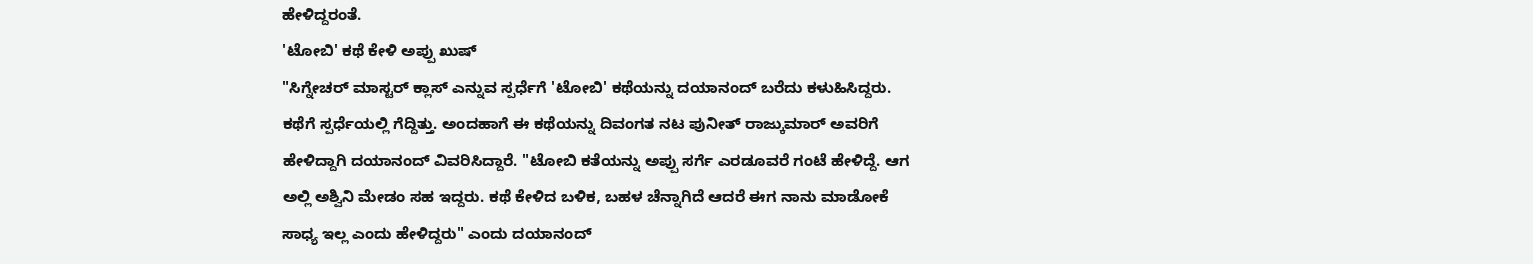ಹೇಳಿದ್ದರಂತೆ.
'ಟೋಬಿ' ಕಥೆ ಕೇಳಿ ಅಪ್ಪು ಖುಷ್
"ಸಿಗ್ನೇಚರ್ ಮಾಸ್ಟರ್ ಕ್ಲಾಸ್ ಎನ್ನುವ ಸ್ಪರ್ಧೆಗೆ 'ಟೋಬಿ' ಕಥೆಯನ್ನು ದಯಾನಂದ್ ಬರೆದು ಕಳುಹಿಸಿದ್ದರು. ಕಥೆಗೆ ಸ್ಪರ್ಧೆಯಲ್ಲಿ ಗೆದ್ದಿತ್ತು. ಅಂದಹಾಗೆ ಈ ಕಥೆಯನ್ನು ದಿವಂಗತ ನಟ ಪುನೀತ್ ರಾಜ್ಕುಮಾರ್ ಅವರಿಗೆ ಹೇಳಿದ್ದಾಗಿ ದಯಾನಂದ್ ವಿವರಿಸಿದ್ದಾರೆ. "ಟೋಬಿ ಕತೆಯನ್ನು ಅಪ್ಪು ಸರ್ಗೆ ಎರಡೂವರೆ ಗಂಟೆ ಹೇಳಿದ್ದೆ. ಆಗ ಅಲ್ಲಿ ಅಶ್ವಿನಿ ಮೇಡಂ ಸಹ ಇದ್ದರು. ಕಥೆ ಕೇಳಿದ ಬಳಿಕ, ಬಹಳ ಚೆನ್ನಾಗಿದೆ ಆದರೆ ಈಗ ನಾನು ಮಾಡೋಕೆ ಸಾಧ್ಯ ಇಲ್ಲ ಎಂದು ಹೇಳಿದ್ದರು" ಎಂದು ದಯಾನಂದ್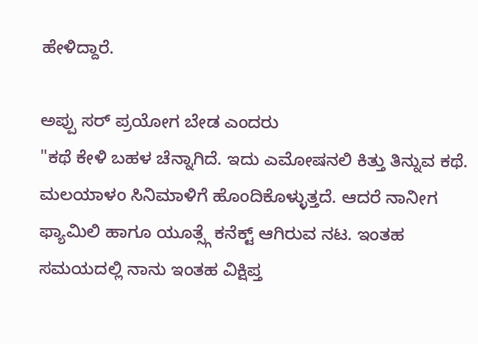ಹೇಳಿದ್ದಾರೆ.

ಅಪ್ಪು ಸರ್ ಪ್ರಯೋಗ ಬೇಡ ಎಂದರು
"ಕಥೆ ಕೇಳಿ ಬಹಳ ಚೆನ್ನಾಗಿದೆ. ಇದು ಎಮೋಷನಲಿ ಕಿತ್ತು ತಿನ್ನುವ ಕಥೆ. ಮಲಯಾಳಂ ಸಿನಿಮಾಳಿಗೆ ಹೊಂದಿಕೊಳ್ಳುತ್ತದೆ. ಆದರೆ ನಾನೀಗ ಫ್ಯಾಮಿಲಿ ಹಾಗೂ ಯೂತ್ಸ್ಗೆ ಕನೆಕ್ಟ್ ಆಗಿರುವ ನಟ. ಇಂತಹ ಸಮಯದಲ್ಲಿ ನಾನು ಇಂತಹ ವಿಕ್ಷಿಪ್ತ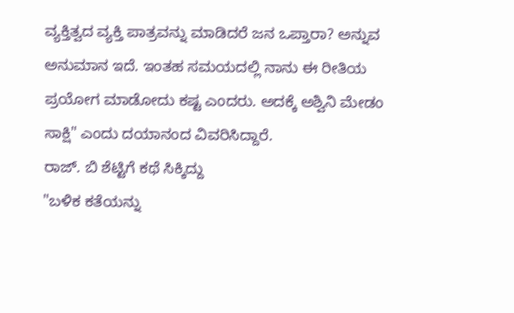ವ್ಯಕ್ತಿತ್ವದ ವ್ಯಕ್ತಿ ಪಾತ್ರವನ್ನು ಮಾಡಿದರೆ ಜನ ಒಪ್ತಾರಾ? ಅನ್ನುವ ಅನುಮಾನ ಇದೆ. ಇಂತಹ ಸಮಯದಲ್ಲಿ ನಾನು ಈ ರೀತಿಯ ಪ್ರಯೋಗ ಮಾಡೋದು ಕಷ್ಟ ಎಂದರು. ಅದಕ್ಕೆ ಅಶ್ವಿನಿ ಮೇಡಂ ಸಾಕ್ಷಿ" ಎಂದು ದಯಾನಂದ ವಿವರಿಸಿದ್ದಾರೆ.
ರಾಜ್. ಬಿ ಶೆಟ್ಟಿಗೆ ಕಥೆ ಸಿಕ್ಕಿದ್ದು
"ಬಳಿಕ ಕತೆಯನ್ನು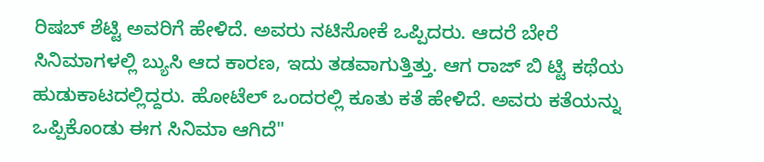ರಿಷಬ್ ಶೆಟ್ಟಿ ಅವರಿಗೆ ಹೇಳಿದೆ. ಅವರು ನಟಿಸೋಕೆ ಒಪ್ಪಿದರು. ಆದರೆ ಬೇರೆ ಸಿನಿಮಾಗಳಲ್ಲಿ ಬ್ಯುಸಿ ಆದ ಕಾರಣ, ಇದು ತಡವಾಗುತ್ತಿತ್ತು. ಆಗ ರಾಜ್ ಬಿ ಟ್ಟಿ ಕಥೆಯ ಹುಡುಕಾಟದಲ್ಲಿದ್ದರು. ಹೋಟೆಲ್ ಒಂದರಲ್ಲಿ ಕೂತು ಕತೆ ಹೇಳಿದೆ. ಅವರು ಕತೆಯನ್ನು ಒಪ್ಪಿಕೊಂಡು ಈಗ ಸಿನಿಮಾ ಆಗಿದೆ"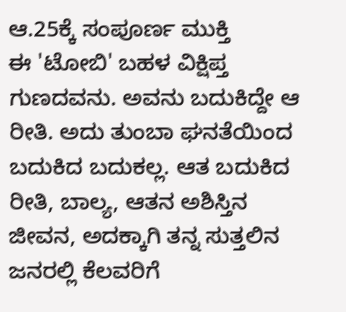ಆ.25ಕ್ಕೆ ಸಂಪೂರ್ಣ ಮುಕ್ತಿ
ಈ 'ಟೋಬಿ' ಬಹಳ ವಿಕ್ಷಿಪ್ತ ಗುಣದವನು. ಅವನು ಬದುಕಿದ್ದೇ ಆ ರೀತಿ. ಅದು ತುಂಬಾ ಘನತೆಯಿಂದ ಬದುಕಿದ ಬದುಕಲ್ಲ. ಆತ ಬದುಕಿದ ರೀತಿ, ಬಾಲ್ಯ, ಆತನ ಅಶಿಸ್ತಿನ ಜೀವನ, ಅದಕ್ಕಾಗಿ ತನ್ನ ಸುತ್ತಲಿನ ಜನರಲ್ಲಿ ಕೆಲವರಿಗೆ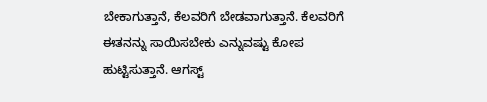ಬೇಕಾಗುತ್ತಾನೆ, ಕೆಲವರಿಗೆ ಬೇಡವಾಗುತ್ತಾನೆ. ಕೆಲವರಿಗೆ ಈತನನ್ನು ಸಾಯಿಸಬೇಕು ಎನ್ನುವಷ್ಟು ಕೋಪ ಹುಟ್ಟಿಸುತ್ತಾನೆ. ಆಗಸ್ಟ್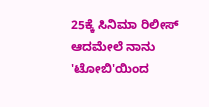25ಕ್ಕೆ ಸಿನಿಮಾ ರಿಲೀಸ್ ಆದಮೇಲೆ ನಾನು 'ಟೋಬಿ'ಯಿಂದ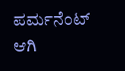ಪರ್ಮನೆಂಟ್ ಆಗಿ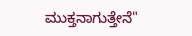ಮುಕ್ತನಾಗುತ್ತೇನೆ"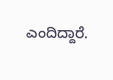ಎಂದಿದ್ದಾರೆ.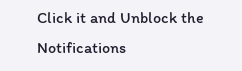Click it and Unblock the Notifications